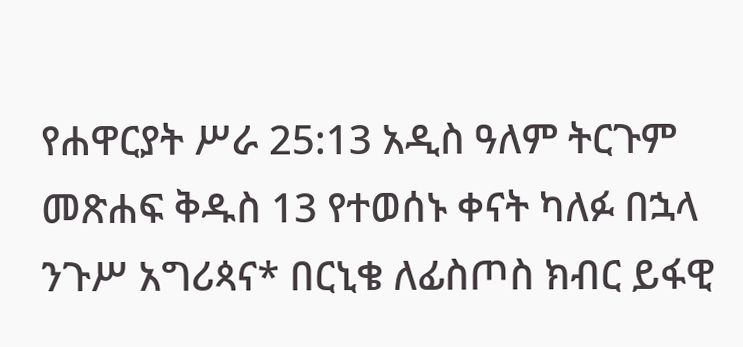የሐዋርያት ሥራ 25:13 አዲስ ዓለም ትርጉም መጽሐፍ ቅዱስ 13 የተወሰኑ ቀናት ካለፉ በኋላ ንጉሥ አግሪጳና* በርኒቄ ለፊስጦስ ክብር ይፋዊ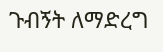ጉብኝት ለማድረግ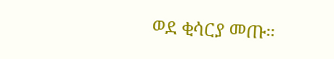ወደ ቂሳርያ መጡ።